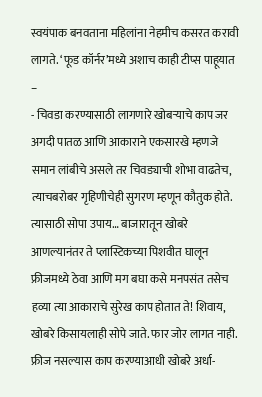स्वयंपाक बनवताना महिलांना नेहमीच कसरत करावी लागते. ‘फूड कॉर्नर’मध्ये अशाच काही टीप्स पाहूयात –
- चिवडा करण्यासाठी लागणारे खोबऱ्याचे काप जर अगदी पातळ आणि आकाराने एकसारखे म्हणजे समान लांबीचे असले तर चिवड्याची शोभा वाढतेच, त्याचबरोबर गृहिणीचेही सुगरण म्हणून कौतुक होते. त्यासाठी सोपा उपाय… बाजारातून खोबरे आणल्यानंतर ते प्लास्टिकच्या पिशवीत घालून फ्रीजमध्ये ठेवा आणि मग बघा कसे मनपसंत तसेच हव्या त्या आकाराचे सुरेख काप होतात ते! शिवाय, खोबरे किसायलाही सोपे जाते. फार जोर लागत नाही. फ्रीज नसल्यास काप करण्याआधी खोबरे अर्धा-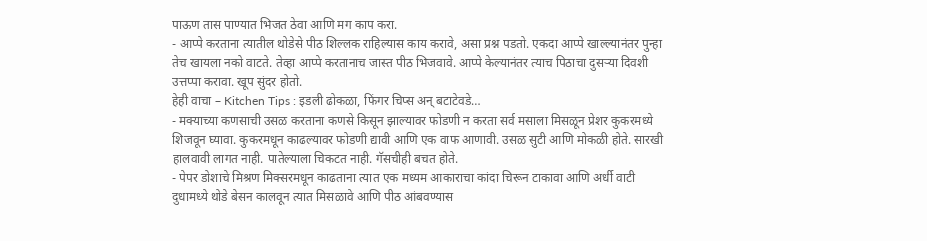पाऊण तास पाण्यात भिजत ठेवा आणि मग काप करा.
- आप्पे करताना त्यातील थोडेसे पीठ शिल्लक राहिल्यास काय करावे, असा प्रश्न पडतो. एकदा आप्पे खाल्ल्यानंतर पुन्हा तेच खायला नको वाटते. तेव्हा आप्पे करतानाच जास्त पीठ भिजवावे. आप्पे केल्यानंतर त्याच पिठाचा दुसऱ्या दिवशी उत्तप्पा करावा. खूप सुंदर होतो.
हेही वाचा – Kitchen Tips : इडली ढोकळा, फिंगर चिप्स अन् बटाटेवडे…
- मक्याच्या कणसाची उसळ करताना कणसे किसून झाल्यावर फोडणी न करता सर्व मसाला मिसळून प्रेशर कुकरमध्ये शिजवून घ्यावा. कुकरमधून काढल्यावर फोडणी द्यावी आणि एक वाफ आणावी. उसळ सुटी आणि मोकळी होते. सारखी हालवावी लागत नाही. पातेल्याला चिकटत नाही. गॅसचीही बचत होते.
- पेपर डोशाचे मिश्रण मिक्सरमधून काढताना त्यात एक मध्यम आकाराचा कांदा चिरून टाकावा आणि अर्धी वाटी दुधामध्ये थोडे बेसन कालवून त्यात मिसळावे आणि पीठ आंबवण्यास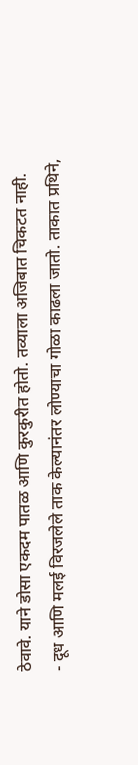ठेवावे. याने डोसा एकदम पातळ आणि कुरकुरीत होतो. तव्याला अजिबात चिकटत नाही.
- दूध आणि मलई विरजलेले ताक केल्यानंतर लोण्याचा गोळा काढला जातो. ताकात प्रथिने,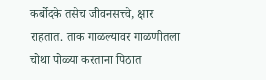कर्बोदके तसेच जीवनसत्त्वे, क्षार राहतात. ताक गाळल्यावर गाळणीतला चोथा पोळ्या करताना पिठात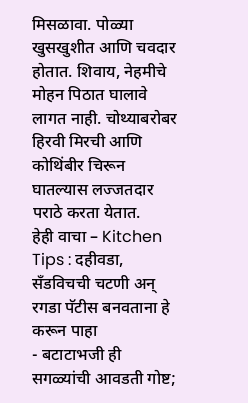मिसळावा. पोळ्या खुसखुशीत आणि चवदार होतात. शिवाय, नेहमीचे मोहन पिठात घालावे लागत नाही. चोथ्याबरोबर हिरवी मिरची आणि कोथिंबीर चिरून घातल्यास लज्जतदार पराठे करता येतात.
हेही वाचा – Kitchen Tips : दहीवडा, सँडविचची चटणी अन् रगडा पॅटीस बनवताना हे करून पाहा
- बटाटाभजी ही सगळ्यांची आवडती गोष्ट;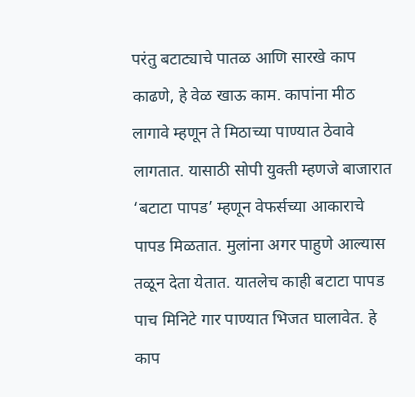परंतु बटाट्याचे पातळ आणि सारखे काप काढणे, हे वेळ खाऊ काम. कापांना मीठ लागावे म्हणून ते मिठाच्या पाण्यात ठेवावे लागतात. यासाठी सोपी युक्ती म्हणजे बाजारात ‘बटाटा पापड’ म्हणून वेफर्सच्या आकाराचे पापड मिळतात. मुलांना अगर पाहुणे आल्यास तळून देता येतात. यातलेच काही बटाटा पापड पाच मिनिटे गार पाण्यात भिजत घालावेत. हे काप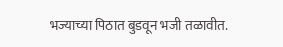भज्याच्या पिठात बुडवून भजी तळावीत.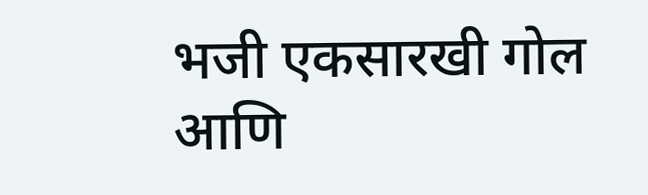भजी एकसारखी गोल आणि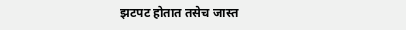झटपट होतात तसेच जास्त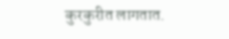कुरकुरीत लागतात.